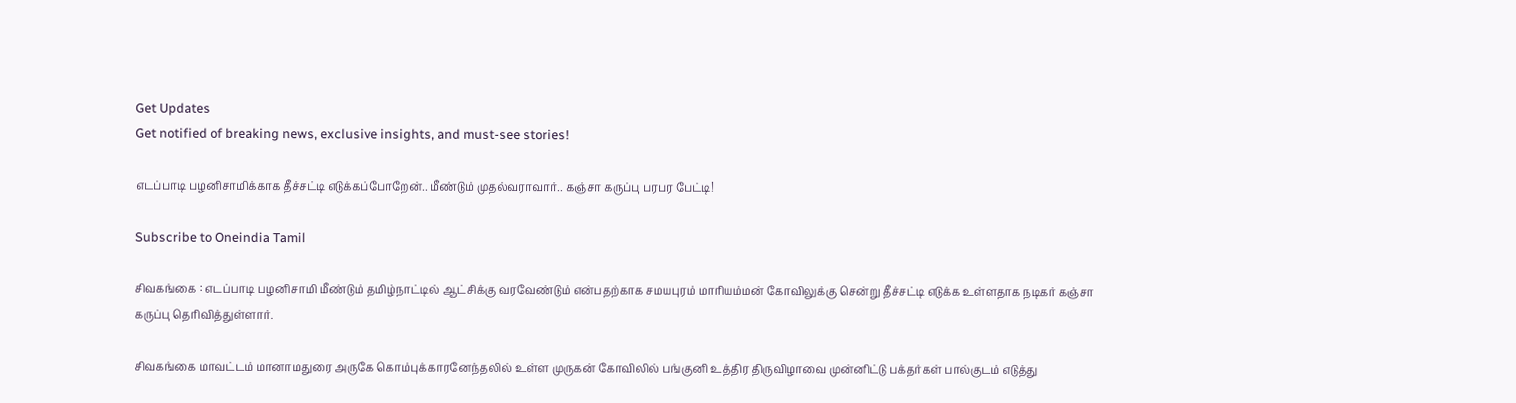Get Updates
Get notified of breaking news, exclusive insights, and must-see stories!

எடப்பாடி பழனிசாமிக்காக தீச்சட்டி எடுக்கப்போறேன்.. மீண்டும் முதல்வராவார்.. கஞ்சா கருப்பு பரபர பேட்டி!

Subscribe to Oneindia Tamil

சிவகங்கை : எடப்பாடி பழனிசாமி மீண்டும் தமிழ்நாட்டில் ஆட்சிக்கு வரவேண்டும் என்பதற்காக சமயபுரம் மாரியம்மன் கோவிலுக்கு சென்று தீச்சட்டி எடுக்க உள்ளதாக நடிகர் கஞ்சா கருப்பு தெரிவித்துள்ளார்.

சிவகங்கை மாவட்டம் மானாமதுரை அருகே கொம்புக்காரனேந்தலில் உள்ள முருகன் கோவிலில் பங்குனி உத்திர திருவிழாவை முன்னிட்டு பக்தர்கள் பால்குடம் எடுத்து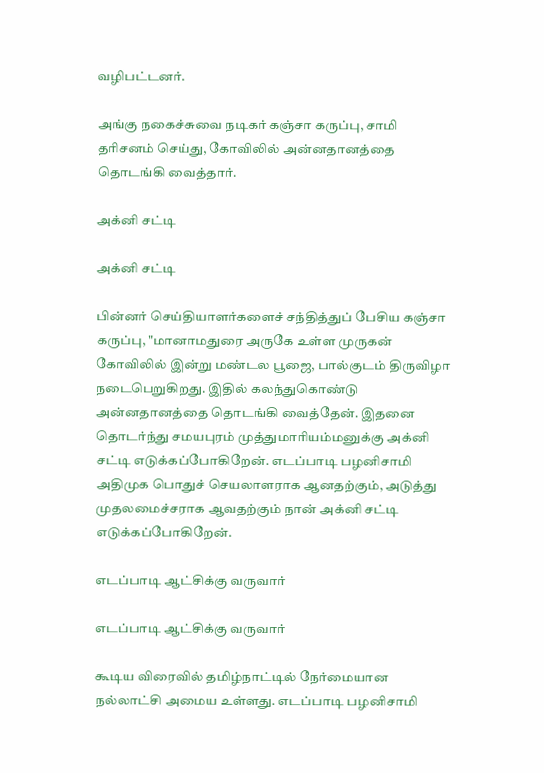வழிபட்டனர்.

அங்கு நகைச்சுவை நடிகர் கஞ்சா கருப்பு, சாமி தரிசனம் செய்து, கோவிலில் அன்னதானத்தை தொடங்கி வைத்தார்.

அக்னி சட்டி

அக்னி சட்டி

பின்னர் செய்தியாளர்களைச் சந்தித்துப் பேசிய கஞ்சா கருப்பு, "மானாமதுரை அருகே உள்ள முருகன் கோவிலில் இன்று மண்டல பூஜை, பால்குடம் திருவிழா நடைபெறுகிறது. இதில் கலந்துகொண்டு அன்னதானத்தை தொடங்கி வைத்தேன். இதனை தொடர்ந்து சமயபுரம் முத்துமாரியம்மனுக்கு அக்னி சட்டி எடுக்கப்போகிறேன். எடப்பாடி பழனிசாமி அதிமுக பொதுச் செயலாளராக ஆனதற்கும், அடுத்து முதலமைச்சராக ஆவதற்கும் நான் அக்னி சட்டி எடுக்கப்போகிறேன்.

எடப்பாடி ஆட்சிக்கு வருவார்

எடப்பாடி ஆட்சிக்கு வருவார்

கூடிய விரைவில் தமிழ்நாட்டில் நேர்மையான நல்லாட்சி அமைய உள்ளது. எடப்பாடி பழனிசாமி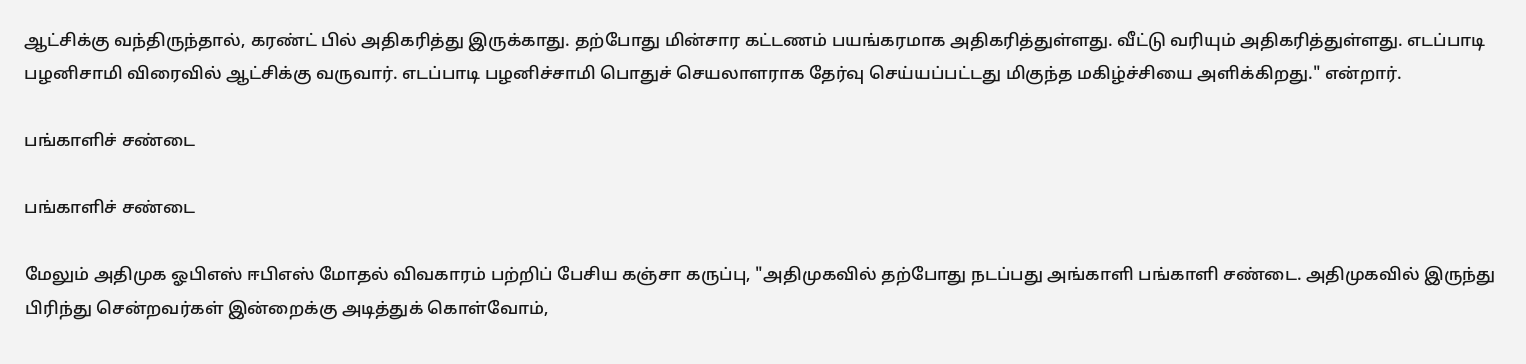ஆட்சிக்கு வந்திருந்தால், கரண்ட் பில் அதிகரித்து இருக்காது. தற்போது மின்சார கட்டணம் பயங்கரமாக அதிகரித்துள்ளது. வீட்டு வரியும் அதிகரித்துள்ளது. எடப்பாடி பழனிசாமி விரைவில் ஆட்சிக்கு வருவார். எடப்பாடி பழனிச்சாமி பொதுச் செயலாளராக தேர்வு செய்யப்பட்டது மிகுந்த மகிழ்ச்சியை அளிக்கிறது." என்றார்.

பங்காளிச் சண்டை

பங்காளிச் சண்டை

மேலும் அதிமுக ஓபிஎஸ் ஈபிஎஸ் மோதல் விவகாரம் பற்றிப் பேசிய கஞ்சா கருப்பு, "அதிமுகவில் தற்போது நடப்பது அங்காளி பங்காளி சண்டை. அதிமுகவில் இருந்து பிரிந்து சென்றவர்கள் இன்றைக்கு அடித்துக் கொள்வோம்,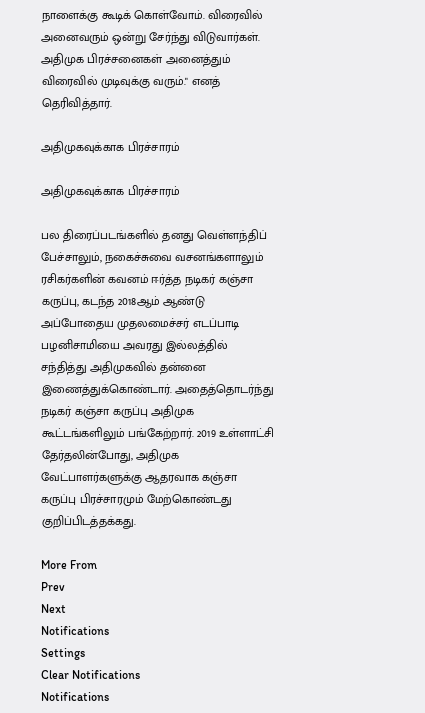நாளைக்கு கூடிக் கொள்வோம். விரைவில் அனைவரும் ஒன்று சேர்ந்து விடுவார்கள். அதிமுக பிரச்சனைகள் அனைத்தும் விரைவில் முடிவுக்கு வரும்." எனத் தெரிவித்தார்.

அதிமுகவுக்காக பிரச்சாரம்

அதிமுகவுக்காக பிரச்சாரம்

பல திரைப்படங்களில் தனது வெள்ளந்திப் பேச்சாலும், நகைச்சுவை வசனங்களாலும் ரசிகர்களின் கவனம் ஈர்த்த நடிகர் கஞ்சா கருப்பு, கடந்த 2018ஆம் ஆண்டு அப்போதைய முதலமைச்சர் எடப்பாடி பழனிசாமியை அவரது இல்லத்தில் சந்தித்து அதிமுகவில் தன்னை இணைத்துக்கொண்டார். அதைத்தொடர்ந்து நடிகர் கஞ்சா கருப்பு அதிமுக கூட்டங்களிலும் பங்கேற்றார். 2019 உள்ளாட்சி தேர்தலின்போது, அதிமுக வேட்பாளர்களுக்கு ஆதரவாக கஞ்சா கருப்பு பிரச்சாரமும் மேற்கொண்டது குறிப்பிடத்தக்கது.

More From
Prev
Next
Notifications
Settings
Clear Notifications
Notifications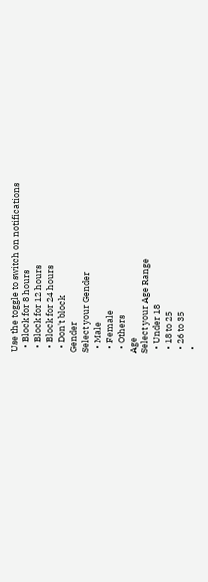Use the toggle to switch on notifications
  • Block for 8 hours
  • Block for 12 hours
  • Block for 24 hours
  • Don't block
Gender
Select your Gender
  • Male
  • Female
  • Others
Age
Select your Age Range
  • Under 18
  • 18 to 25
  • 26 to 35
  •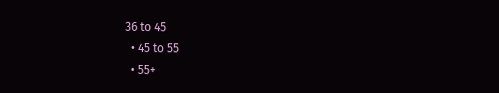36 to 45
  • 45 to 55
  • 55+